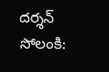దర్శన్ సోలంకి: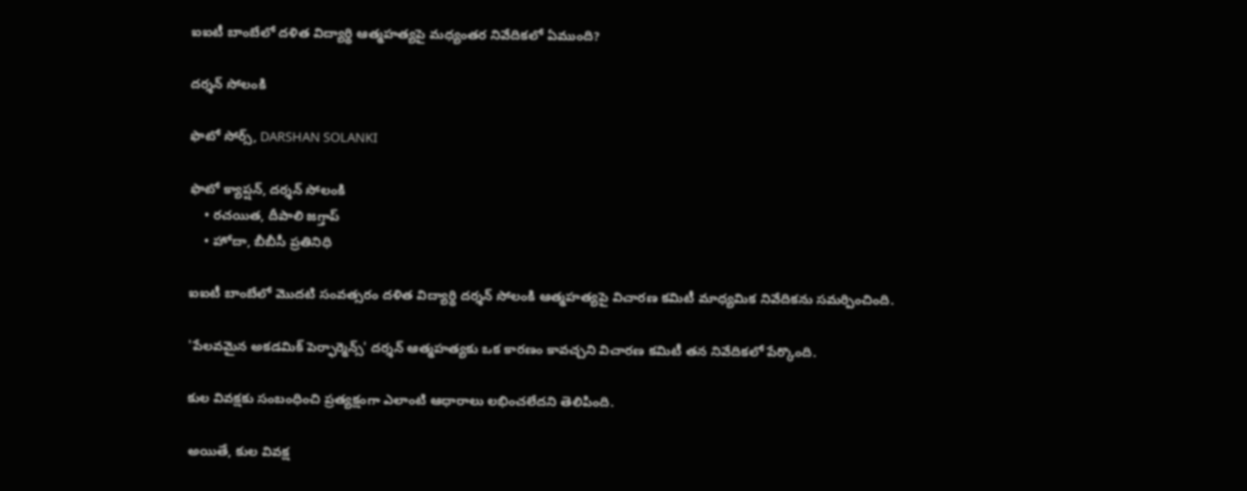ఐఐటీ బాంబేలో దళిత విద్యార్థి ఆత్మహత్యపై మధ్యంతర నివేదికలో ఏముంది?

దర్శన్ సోలంకి

ఫొటో సోర్స్, DARSHAN SOLANKI

ఫొటో క్యాప్షన్, దర్శన్ సోలంకి
    • రచయిత, దీపాలి జగ్తాప్
    • హోదా, బీబీసీ ప్రతినిధి

ఐఐటీ బాంబేలో మొదటి సంవత్సరం దళిత విద్యార్థి దర్శన్ సోలంకి ఆత్మహత్యపై విచారణ కమిటీ మాధ్యమిక నివేదికను సమర్పించింది.

'పేలవమైన అకడమిక్ పెర్ఫార్మెన్స్' దర్శన్ ఆత్మహత్యకు ఒక కారణం కావచ్చని విచారణ కమిటీ తన నివేదికలో పేర్కొంది.

కుల వివక్షకు సంబంధించి ప్రత్యక్షంగా ఎలాంటి ఆధారాలు లభించలేదని తెలిపింది.

అయితే, కుల వివక్ష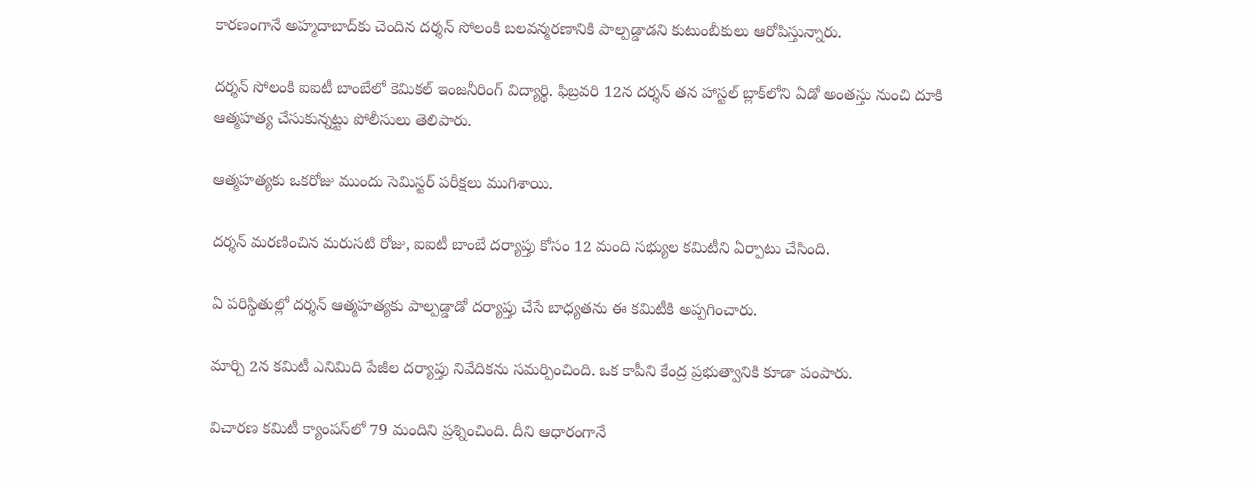కారణంగానే అహ్మదాబాద్‌కు చెందిన దర్శన్ సోలంకి బలవన్మరణానికి పాల్పడ్డాడని కుటుంబీకులు ఆరోపిస్తున్నారు.

దర్శన్ సోలంకి ఐఐటీ బాంబేలో కెమికల్ ఇంజనీరింగ్ విద్యార్థి. ఫిబ్రవరి 12న దర్శన్ తన హాస్టల్ బ్లాక్‌లోని ఏడో అంతస్తు నుంచి దూకి ఆత్మహత్య చేసుకున్నట్టు పోలీసులు తెలిపారు.

ఆత్మహత్యకు ఒకరోజు ముందు సెమిస్టర్ పరీక్షలు ముగిశాయి.

దర్శన్ మరణించిన మరుసటి రోజు, ఐఐటీ బాంబే దర్యాప్తు కోసం 12 మంది సభ్యుల కమిటీని ఏర్పాటు చేసింది.

ఏ పరిస్థితుల్లో దర్శన్ ఆత్మహత్యకు పాల్పడ్డాడో దర్యాప్తు చేసే బాధ్యతను ఈ కమిటీకి అప్పగించారు.

మార్చి 2న కమిటీ ఎనిమిది పేజీల దర్యాప్తు నివేదికను సమర్పించింది. ఒక కాపీని కేంద్ర ప్రభుత్వానికి కూడా పంపారు.

విచారణ కమిటీ క్యాంపస్‌లో 79 మందిని ప్రశ్నించింది. దీని ఆధారంగానే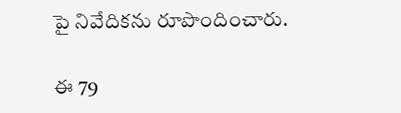పై నివేదికను రూపొందించారు.

ఈ 79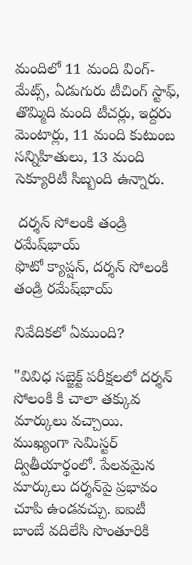మందిలో 11 మంది వింగ్-మేట్స్, ఏడుగురు టీచింగ్ స్టాఫ్, తొమ్మిది మంది టీచర్లు, ఇద్దరు మెంటార్లు, 11 మంది కుటుంబ సన్నిహితులు, 13 మంది సెక్యూరిటీ సిబ్బంది ఉన్నారు.

 దర్శన్ సోలంకి తండ్రి రమేష్‌భాయ్
ఫొటో క్యాప్షన్, దర్శన్ సోలంకి తండ్రి రమేష్‌భాయ్

నివేదికలో ఏముంది?

"వివిధ సబ్జెక్ట్ పరీక్షలలో దర్శన్ సోలంకి కి చాలా తక్కువ మార్కులు వచ్చాయి. ముఖ్యంగా సెమిస్టర్ ద్వితీయార్థంలో. పేలవమైన మార్కులు దర్శన్‌పై ప్రభావం చూపి ఉండవచ్చు. ఐఐటీ బాంబే వదిలేసి సొంతూరికి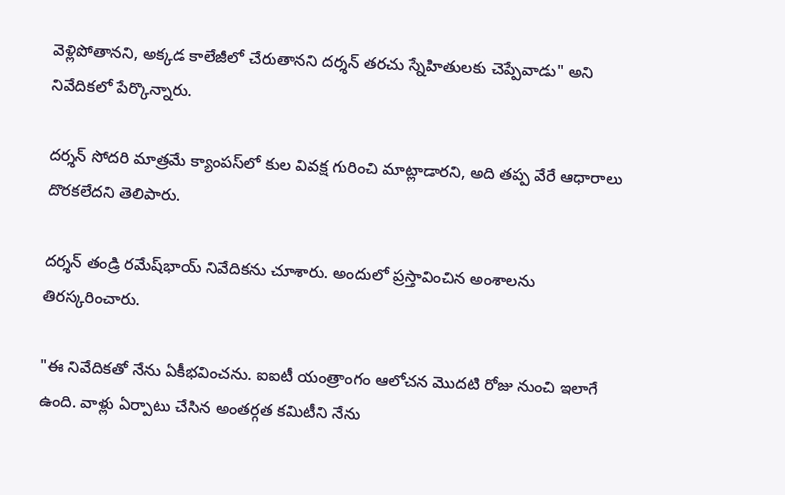వెళ్లిపోతానని, అక్కడ కాలేజీలో చేరుతానని దర్శన్ తరచు స్నేహితులకు చెప్పేవాడు" అని నివేదికలో పేర్కొన్నారు.

దర్శన్ సోదరి మాత్రమే క్యాంపస్‌లో కుల వివక్ష గురించి మాట్లాడారని, అది తప్ప వేరే ఆధారాలు దొరకలేదని తెలిపారు.

దర్శన్ తండ్రి రమేష్‌భాయ్ నివేదికను చూశారు. అందులో ప్రస్తావించిన అంశాలను తిరస్కరించారు.

"ఈ నివేదికతో నేను ఏకీభవించను. ఐఐటీ యంత్రాంగం ఆలోచన మొదటి రోజు నుంచి ఇలాగే ఉంది. వాళ్లు ఏర్పాటు చేసిన అంతర్గత కమిటీని నేను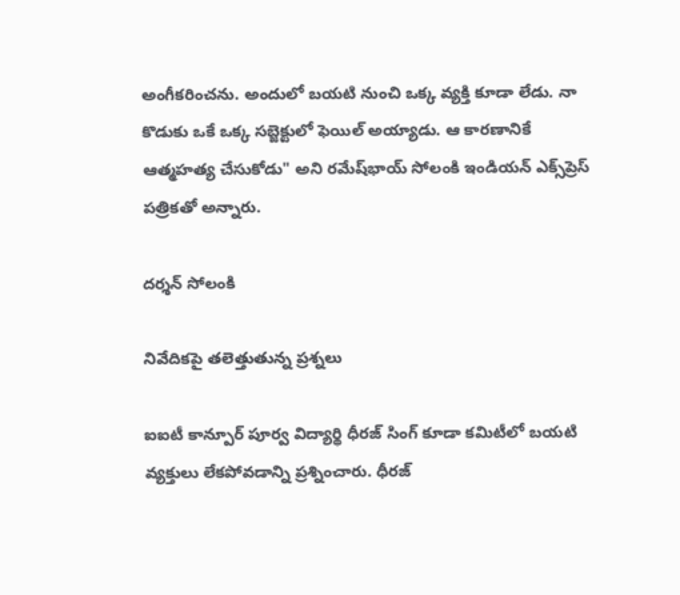అంగీకరించను. అందులో బయటి నుంచి ఒక్క వ్యక్తి కూడా లేడు. నా కొడుకు ఒకే ఒక్క సబ్జెక్టులో ఫెయిల్ అయ్యాడు. ఆ కారణానికే ఆత్మహత్య చేసుకోడు" అని రమేష్‌భాయ్ సోలంకి ఇండియన్ ఎక్స్‌ప్రెస్‌ పత్రికతో అన్నారు.

దర్శన్ సోలంకి

నివేదికపై తలెత్తుతున్న ప్రశ్నలు

ఐఐటీ కాన్పూర్ పూర్వ విద్యార్థి ధీరజ్ సింగ్ కూడా కమిటీలో బయటి వ్యక్తులు లేకపోవడాన్ని ప్రశ్నించారు. ధీరజ్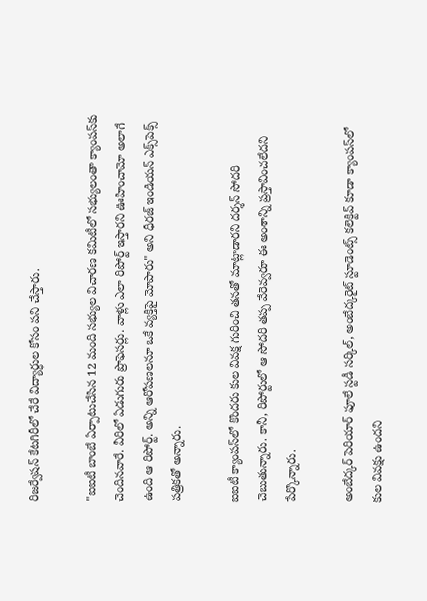రిజర్వేషన్ కేటగిరీలో చేరే విద్యార్ధుల కోసం పని చేస్తారు.

"ఐఐటీ బాంబే ఏర్పాటుచేసిన 12 మంది సభ్యుల విచారణ కమిటీలో సభ్యులంతా క్యాంపస్‌కు చెందినవారే. వీరిలో ఏడుగురు ప్రొఫెసర్లు. వాళ్లు ఎలా రిపోర్ట్ ఇస్తారని ఊహించామో అలాగే ఉంది ఆ రిపోర్ట్. అన్ని ఆరోపణలనూ ఒకే వ్యక్తిపై మోపారు" అని ధీరజ్ ఇండియన్ ఎక్స్‌పెక్స్ పత్రికతో అన్నారు.

ఐఐటీ క్యాంపస్‌లో కొందరు కుల వివక్ష గురించి తనతో మాట్లాడారని దర్శన్ సోదరి చెబుతున్నారు. కానీ, రిపోర్టులో ఆ సోదరి తప్ప వేరెవ్వరూ ఈ అంశాన్ని ప్రస్తావించలేదని పేర్కొన్నారు.

అంబేద్కర్ పెరియార్ ఫూలే స్టడీ సర్కిల్, అంబేద్కరైట్ స్టూడెంట్స్ కలెక్టివ్ కూడా క్యాంపస్‌లో కుల వివక్షు ఉందని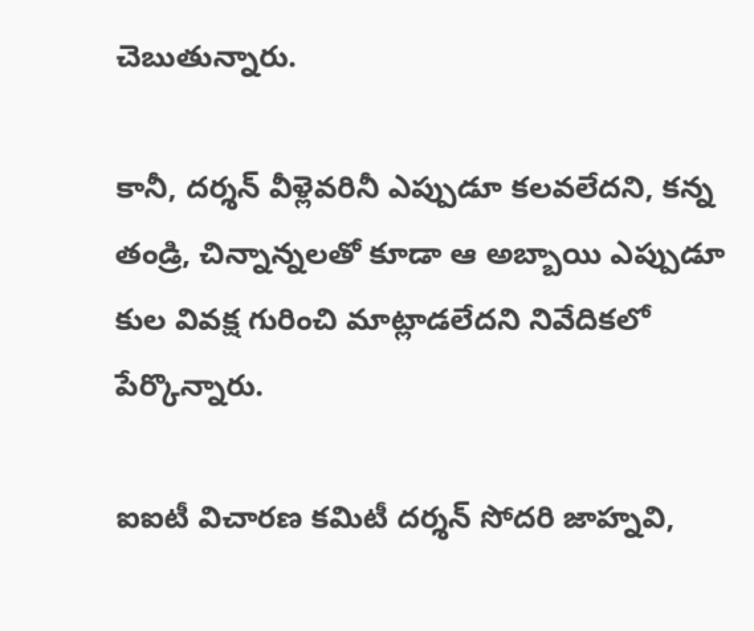చెబుతున్నారు.

కానీ, దర్శన్ వీళ్లెవరినీ ఎప్పుడూ కలవలేదని, కన్న తండ్రి, చిన్నాన్నలతో కూడా ఆ అబ్బాయి ఎప్పుడూ కుల వివక్ష గురించి మాట్లాడలేదని నివేదికలో పేర్కొన్నారు.

ఐఐటీ విచారణ కమిటీ దర్శన్ సోదరి జాహ్నవి,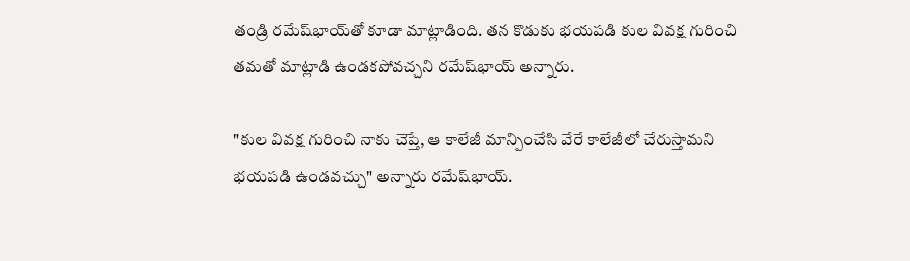తండ్రి రమేష్‌భాయ్‌‌‌తో కూడా మాట్లాడింది. తన కొడుకు భయపడి కుల వివక్ష గురించి తమతో మాట్లాడి ఉండకపోవచ్చని రమేష్‌భాయ్ అన్నారు.

"కుల వివక్ష గురించి నాకు చెప్తే, ఆ కాలేజీ మాన్పించేసి వేరే కాలేజీలో చేరుస్తామని భయపడి ఉండవచ్చు" అన్నారు రమేష్‌భాయ్.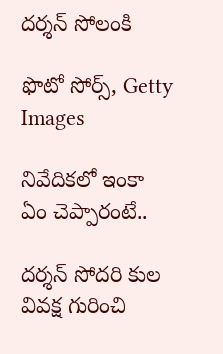దర్శన్ సోలంకి

ఫొటో సోర్స్, Getty Images

నివేదికలో ఇంకా ఏం చెప్పారంటే..

దర్శన్ సోదరి కుల వివక్ష గురించి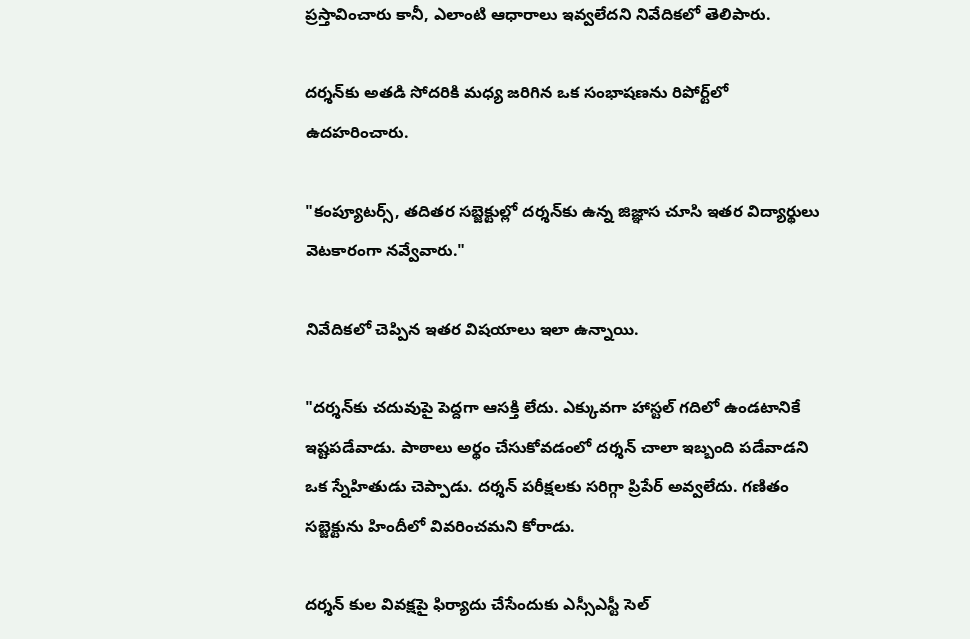ప్రస్తావించారు కానీ, ఎలాంటి ఆధారాలు ఇవ్వలేదని నివేదికలో తెలిపారు.

దర్శన్‌కు అతడి సోదరికి మధ్య జరిగిన ఒక సంభాషణను రిపోర్ట్‌లో ఉదహరించారు.

"కంప్యూటర్స్, తదితర సబ్జెక్టుల్లో దర్శన్‌కు ఉన్న జిజ్ఞాస చూసి ఇతర విద్యార్థులు వెటకారంగా నవ్వేవారు."

నివేదికలో చెప్పిన ఇతర విషయాలు ఇలా ఉన్నాయి.

"దర్శన్‌కు చదువుపై పెద్దగా ఆసక్తి లేదు. ఎక్కువగా హాస్టల్ గదిలో ఉండటానికే ఇష్టపడేవాడు. పాఠాలు అర్థం చేసుకోవడంలో దర్శన్ చాలా ఇబ్బంది పడేవాడని ఒక స్నేహితుడు చెప్పాడు. దర్శన్ పరీక్షలకు సరిగ్గా ప్రిపేర్ అవ్వలేదు. గణితం సబ్జెక్టును హిందీలో వివరించమని కోరాడు.

దర్శన్ కుల వివక్షపై ఫిర్యాదు చేసేందుకు ఎస్సీఎస్టీ సెల్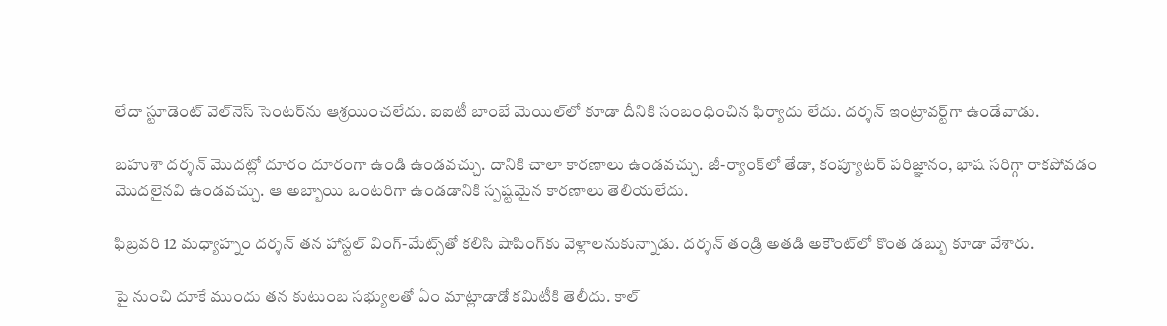లేదా స్టూడెంట్ వెల్‌నెస్ సెంటర్‌ను ఆశ్రయించలేదు. ఐఐటీ బాంబే మెయిల్‌లో కూడా దీనికి సంబంధించిన ఫిర్యాదు లేదు. దర్శన్ ఇంట్రావర్ట్‌గా ఉండేవాడు.

బహుశా దర్శన్ మొదట్లో దూరం దూరంగా ఉండి ఉండవచ్చు. దానికి చాలా కారణాలు ఉండవచ్చు. జీ-ర్యాంక్‌లో తేడా, కంప్యూటర్ పరిజ్ఞానం, భాష సరిగ్గా రాకపోవడం మొదలైనవి ఉండవచ్చు. ఆ అబ్బాయి ఒంటరిగా ఉండడానికి స్పష్టమైన కారణాలు తెలియలేదు.

ఫిబ్రవరి 12 మధ్యాహ్నం దర్శన్ తన హాస్టల్ వింగ్-మేట్స్‌తో కలిసి షాపింగ్‌కు వెళ్లాలనుకున్నాడు. దర్శన్ తండ్రి అతడి అకౌంట్‌లో కొంత డబ్బు కూడా వేశారు.

పై నుంచి దూకే ముందు తన కుటుంబ సభ్యులతో ఏం మాట్లాడాడో కమిటీకి తెలీదు. కాల్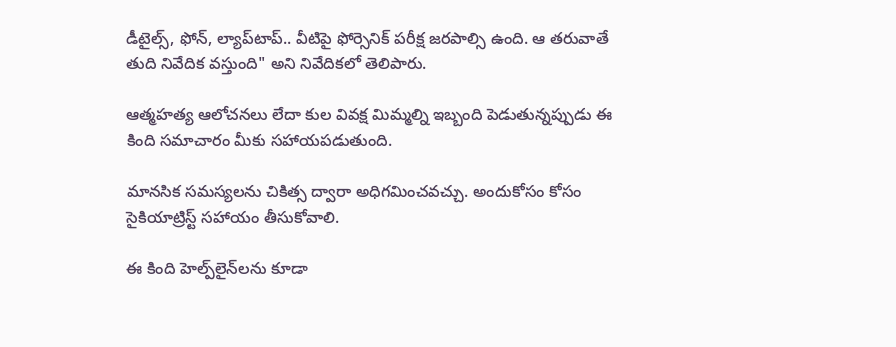డీటైల్స్, ఫోన్, ల్యాప్‌టాప్.. వీటిపై ఫోర్సెనిక్ పరీక్ష జరపాల్సి ఉంది. ఆ తరువాతే తుది నివేదిక వస్తుంది" అని నివేదికలో తెలిపారు.

ఆత్మహత్య ఆలోచనలు లేదా కుల వివక్ష మిమ్మల్ని ఇబ్బంది పెడుతున్నప్పుడు ఈ కింది సమాచారం మీకు సహాయపడుతుంది.

మానసిక సమస్యలను చికిత్స ద్వారా అధిగమించవచ్చు. అందుకోసం కోసం సైకియాట్రిస్ట్ సహాయం తీసుకోవాలి.

ఈ కింది హెల్ప్‌లైన్‌లను కూడా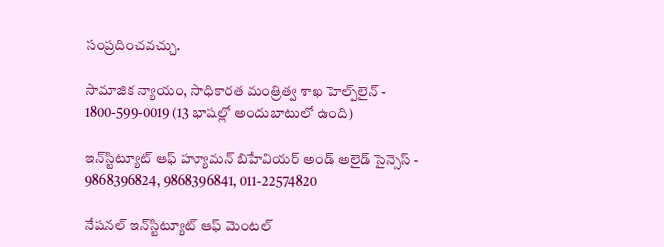సంప్రదించవచ్చు.

సామాజిక న్యాయం, సాధికారత మంత్రిత్వ శాఖ హెల్ప్‌లైన్ - 1800-599-0019 (13 భాషల్లో అందుబాటులో ఉంది)

ఇన్‌స్టిట్యూట్ ఆఫ్ హ్యూమన్ బిహేవియర్ అండ్ అలైడ్ సైన్సెస్ - 9868396824, 9868396841, 011-22574820

నేషనల్ ఇన్‌స్టిట్యూట్ ఆఫ్ మెంటల్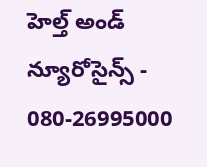హెల్త్ అండ్ న్యూరోసైన్స్ - 080-26995000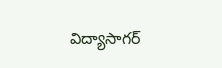విద్యాసాగర్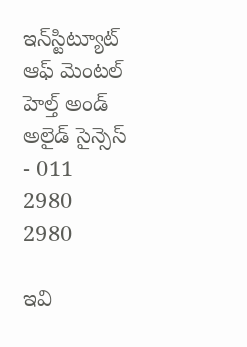ఇన్‌స్టిట్యూట్ ఆఫ్ మెంటల్ హెల్త్ అండ్ అలైడ్ సైన్సెస్ - 011 2980 2980

ఇవి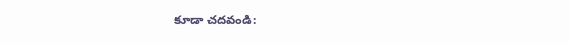కూడా చదవండి: